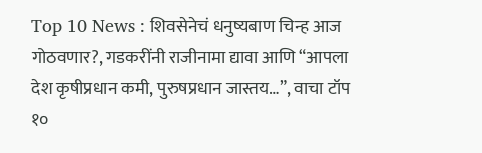Top 10 News : शिवसेनेचं धनुष्यबाण चिन्ह आज गोठवणार?, गडकरींनी राजीनामा द्यावा आणि “आपला देश कृषीप्रधान कमी, पुरुषप्रधान जास्तय…”, वाचा टॉप १०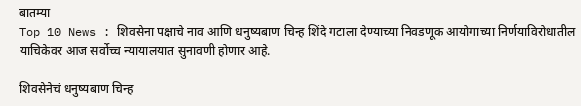बातम्या
Top 10 News : शिवसेना पक्षाचे नाव आणि धनुष्यबाण चिन्ह शिंदे गटाला देण्याच्या निवडणूक आयोगाच्या निर्णयाविरोधातील याचिकेवर आज सर्वोच्च न्यायालयात सुनावणी होणार आहे.

शिवसेनेचं धनुष्यबाण चिन्ह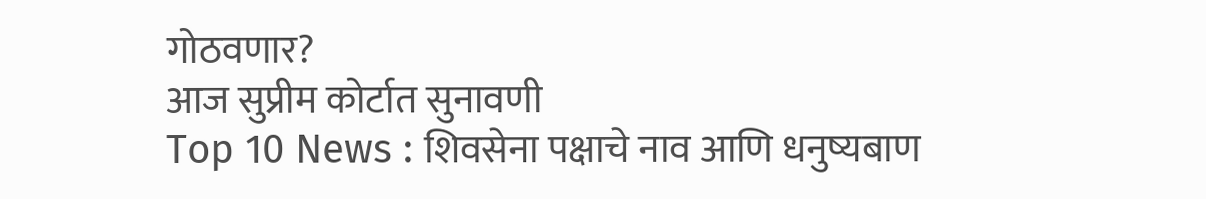गोठवणार?
आज सुप्रीम कोर्टात सुनावणी
Top 10 News : शिवसेना पक्षाचे नाव आणि धनुष्यबाण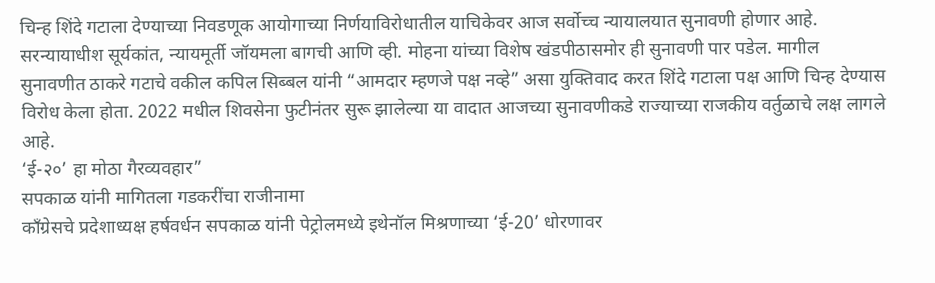चिन्ह शिंदे गटाला देण्याच्या निवडणूक आयोगाच्या निर्णयाविरोधातील याचिकेवर आज सर्वोच्च न्यायालयात सुनावणी होणार आहे. सरन्यायाधीश सूर्यकांत, न्यायमूर्ती जॉयमला बागची आणि व्ही. मोहना यांच्या विशेष खंडपीठासमोर ही सुनावणी पार पडेल. मागील सुनावणीत ठाकरे गटाचे वकील कपिल सिब्बल यांनी “आमदार म्हणजे पक्ष नव्हे” असा युक्तिवाद करत शिंदे गटाला पक्ष आणि चिन्ह देण्यास विरोध केला होता. 2022 मधील शिवसेना फुटीनंतर सुरू झालेल्या या वादात आजच्या सुनावणीकडे राज्याच्या राजकीय वर्तुळाचे लक्ष लागले आहे.
‘ई-२०’ हा मोठा गैरव्यवहार”
सपकाळ यांनी मागितला गडकरींचा राजीनामा
काँग्रेसचे प्रदेशाध्यक्ष हर्षवर्धन सपकाळ यांनी पेट्रोलमध्ये इथेनॉल मिश्रणाच्या ‘ई-20’ धोरणावर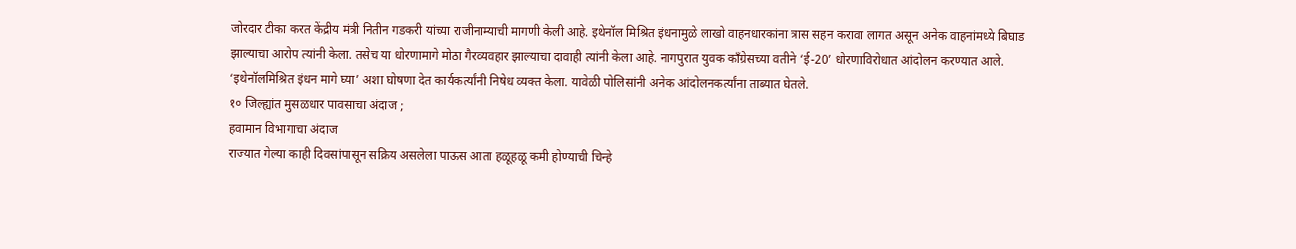जोरदार टीका करत केंद्रीय मंत्री नितीन गडकरी यांच्या राजीनाम्याची मागणी केली आहे. इथेनॉल मिश्रित इंधनामुळे लाखो वाहनधारकांना त्रास सहन करावा लागत असून अनेक वाहनांमध्ये बिघाड झाल्याचा आरोप त्यांनी केला. तसेच या धोरणामागे मोठा गैरव्यवहार झाल्याचा दावाही त्यांनी केला आहे. नागपुरात युवक काँग्रेसच्या वतीने ‘ई-20’ धोरणाविरोधात आंदोलन करण्यात आले. ‘इथेनॉलमिश्रित इंधन मागे घ्या’ अशा घोषणा देत कार्यकर्त्यांनी निषेध व्यक्त केला. यावेळी पोलिसांनी अनेक आंदोलनकर्त्यांना ताब्यात घेतले.
१० जिल्ह्यांत मुसळधार पावसाचा अंदाज ;
हवामान विभागाचा अंदाज
राज्यात गेल्या काही दिवसांपासून सक्रिय असलेला पाऊस आता हळूहळू कमी होण्याची चिन्हे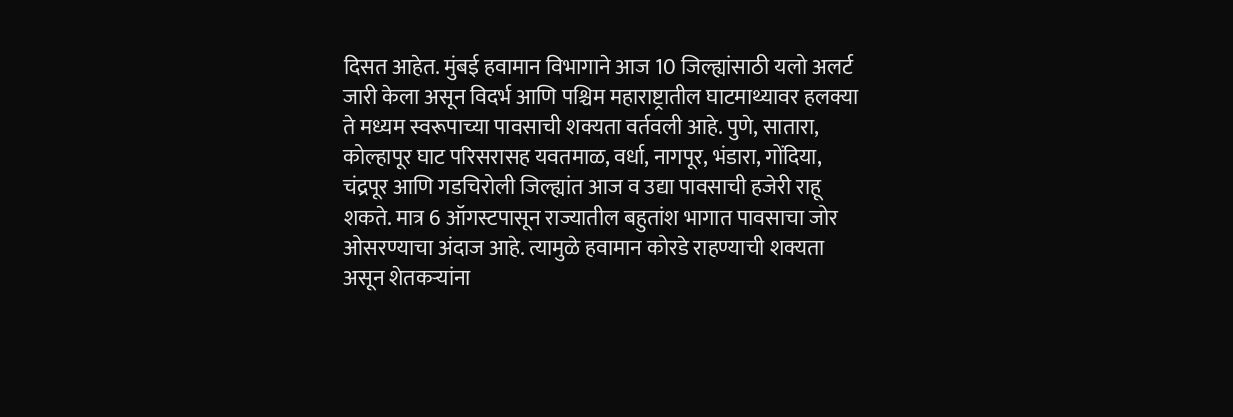दिसत आहेत. मुंबई हवामान विभागाने आज 10 जिल्ह्यांसाठी यलो अलर्ट जारी केला असून विदर्भ आणि पश्चिम महाराष्ट्रातील घाटमाथ्यावर हलक्या ते मध्यम स्वरूपाच्या पावसाची शक्यता वर्तवली आहे. पुणे, सातारा, कोल्हापूर घाट परिसरासह यवतमाळ, वर्धा, नागपूर, भंडारा, गोंदिया, चंद्रपूर आणि गडचिरोली जिल्ह्यांत आज व उद्या पावसाची हजेरी राहू शकते. मात्र 6 ऑगस्टपासून राज्यातील बहुतांश भागात पावसाचा जोर ओसरण्याचा अंदाज आहे. त्यामुळे हवामान कोरडे राहण्याची शक्यता असून शेतकऱ्यांना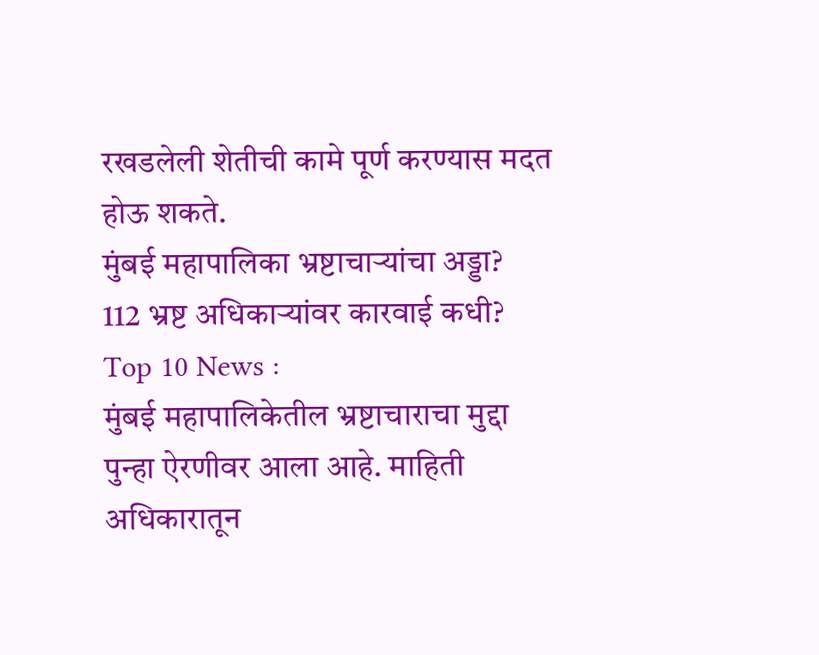रखडलेली शेतीची कामे पूर्ण करण्यास मदत होऊ शकते.
मुंबई महापालिका भ्रष्टाचाऱ्यांचा अड्डा?
112 भ्रष्ट अधिकाऱ्यांवर कारवाई कधी? Top 10 News :
मुंबई महापालिकेतील भ्रष्टाचाराचा मुद्दा पुन्हा ऐरणीवर आला आहे. माहिती अधिकारातून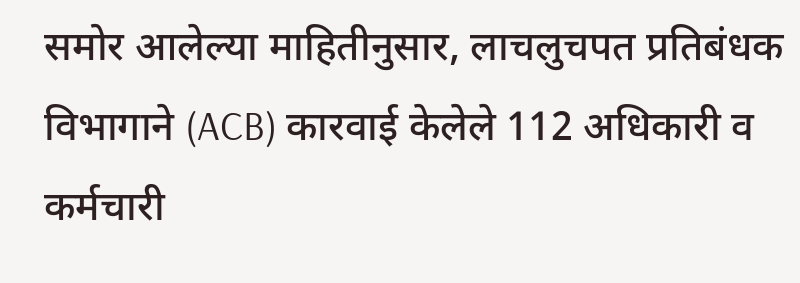समोर आलेल्या माहितीनुसार, लाचलुचपत प्रतिबंधक विभागाने (ACB) कारवाई केलेले 112 अधिकारी व कर्मचारी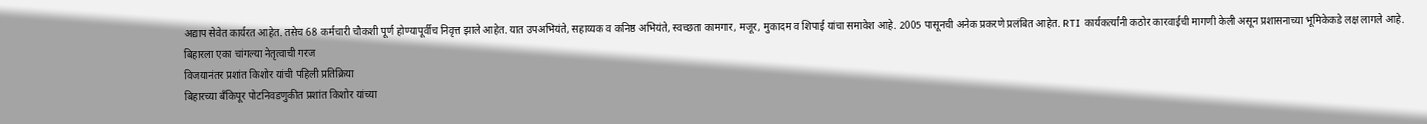अद्याप सेवेत कार्यरत आहेत. तसेच 68 कर्मचारी चौकशी पूर्ण होण्यापूर्वीच निवृत्त झाले आहेत. यात उपअभियंते, सहाय्यक व कनिष्ठ अभियंते, स्वच्छता कामगार, मजूर, मुकादम व शिपाई यांचा समावेश आहे. 2005 पासूनची अनेक प्रकरणे प्रलंबित आहेत. RTI कार्यकर्त्यांनी कठोर कारवाईची मागणी केली असून प्रशासनाच्या भूमिकेकडे लक्ष लागले आहे.
बिहारला एका चांगल्या नेतृत्वाची गरज
विजयानंतर प्रशांत किशोर यांची पहिली प्रतिक्रिया
बिहारच्या बँकिपूर पोटनिवडणुकीत प्रशांत किशोर यांच्या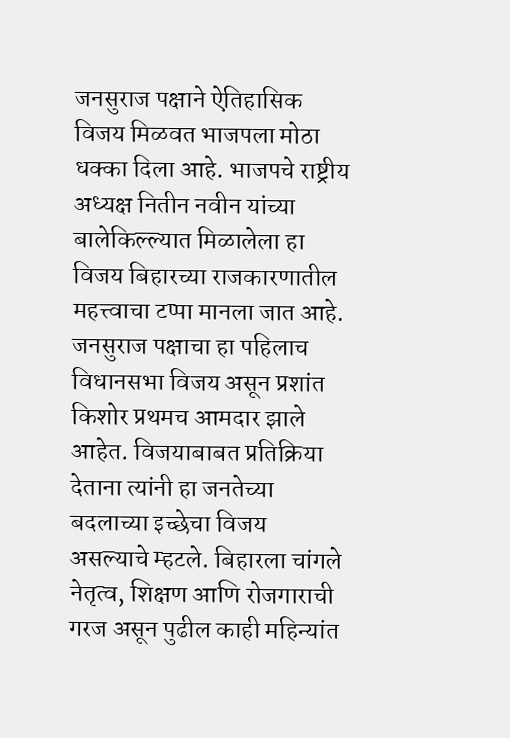जनसुराज पक्षाने ऐतिहासिक विजय मिळवत भाजपला मोठा धक्का दिला आहे. भाजपचे राष्ट्रीय अध्यक्ष नितीन नवीन यांच्या बालेकिल्ल्यात मिळालेला हा विजय बिहारच्या राजकारणातील महत्त्वाचा टप्पा मानला जात आहे. जनसुराज पक्षाचा हा पहिलाच विधानसभा विजय असून प्रशांत किशोर प्रथमच आमदार झाले आहेत. विजयाबाबत प्रतिक्रिया देताना त्यांनी हा जनतेच्या बदलाच्या इच्छेचा विजय असल्याचे म्हटले. बिहारला चांगले नेतृत्व, शिक्षण आणि रोजगाराची गरज असून पुढील काही महिन्यांत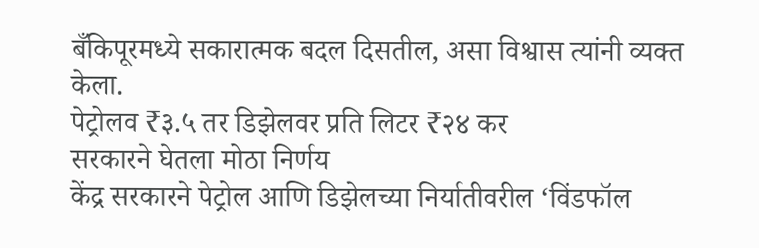बँकिपूरमध्ये सकारात्मक बदल दिसतील, असा विश्वास त्यांनी व्यक्त केला.
पेट्रोलव ₹३.५ तर डिझेलवर प्रति लिटर ₹२४ कर
सरकारने घेतला मोठा निर्णय
केंद्र सरकारने पेट्रोल आणि डिझेलच्या निर्यातीवरील ‘विंडफॉल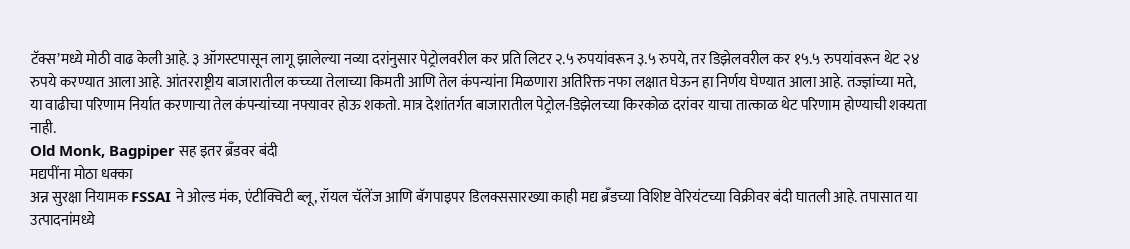टॅक्स’मध्ये मोठी वाढ केली आहे. ३ ऑगस्टपासून लागू झालेल्या नव्या दरांनुसार पेट्रोलवरील कर प्रति लिटर २.५ रुपयांवरून ३.५ रुपये, तर डिझेलवरील कर १५.५ रुपयांवरून थेट २४ रुपये करण्यात आला आहे. आंतरराष्ट्रीय बाजारातील कच्च्या तेलाच्या किमती आणि तेल कंपन्यांना मिळणारा अतिरिक्त नफा लक्षात घेऊन हा निर्णय घेण्यात आला आहे. तज्ज्ञांच्या मते, या वाढीचा परिणाम निर्यात करणाऱ्या तेल कंपन्यांच्या नफ्यावर होऊ शकतो. मात्र देशांतर्गत बाजारातील पेट्रोल-डिझेलच्या किरकोळ दरांवर याचा तात्काळ थेट परिणाम होण्याची शक्यता नाही.
Old Monk, Bagpiper सह इतर ब्रँडवर बंदी
मद्यपींना मोठा धक्का
अन्न सुरक्षा नियामक FSSAI ने ओल्ड मंक, एंटीक्विटी ब्लू, रॉयल चॅलेंज आणि बॅगपाइपर डिलक्ससारख्या काही मद्य ब्रँडच्या विशिष्ट वेरियंटच्या विक्रीवर बंदी घातली आहे. तपासात या उत्पादनांमध्ये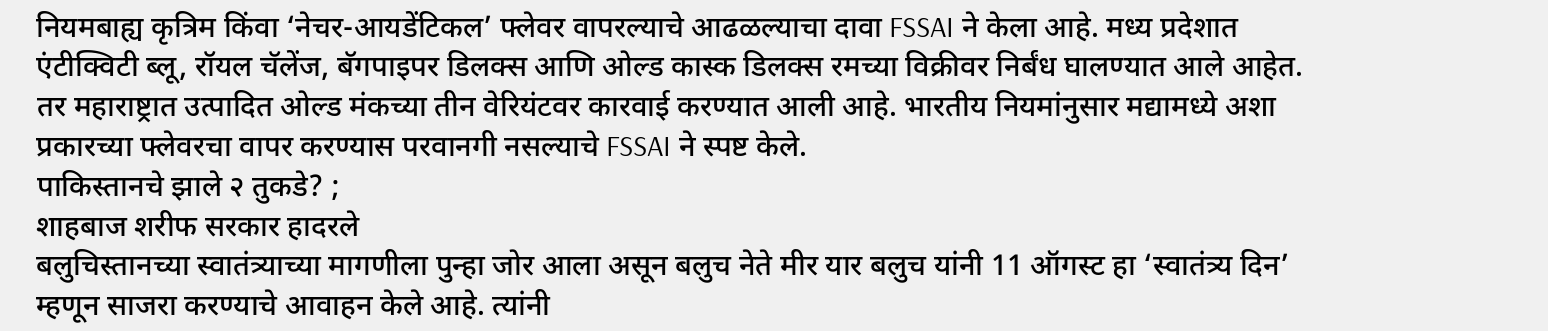नियमबाह्य कृत्रिम किंवा ‘नेचर-आयडेंटिकल’ फ्लेवर वापरल्याचे आढळल्याचा दावा FSSAI ने केला आहे. मध्य प्रदेशात एंटीक्विटी ब्लू, रॉयल चॅलेंज, बॅगपाइपर डिलक्स आणि ओल्ड कास्क डिलक्स रमच्या विक्रीवर निर्बंध घालण्यात आले आहेत. तर महाराष्ट्रात उत्पादित ओल्ड मंकच्या तीन वेरियंटवर कारवाई करण्यात आली आहे. भारतीय नियमांनुसार मद्यामध्ये अशा प्रकारच्या फ्लेवरचा वापर करण्यास परवानगी नसल्याचे FSSAI ने स्पष्ट केले.
पाकिस्तानचे झाले २ तुकडे? ;
शाहबाज शरीफ सरकार हादरले
बलुचिस्तानच्या स्वातंत्र्याच्या मागणीला पुन्हा जोर आला असून बलुच नेते मीर यार बलुच यांनी 11 ऑगस्ट हा ‘स्वातंत्र्य दिन’ म्हणून साजरा करण्याचे आवाहन केले आहे. त्यांनी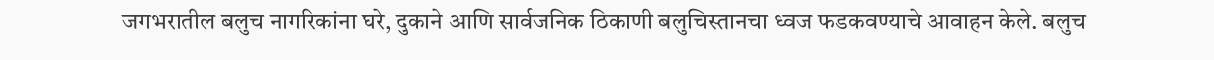जगभरातील बलुच नागरिकांना घरे, दुकाने आणि सार्वजनिक ठिकाणी बलुचिस्तानचा ध्वज फडकवण्याचे आवाहन केले. बलुच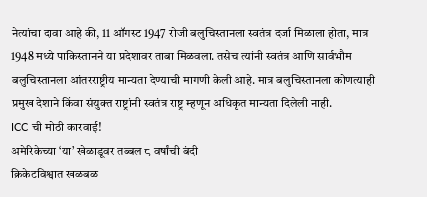नेत्यांचा दावा आहे की, 11 ऑगस्ट 1947 रोजी बलुचिस्तानला स्वतंत्र दर्जा मिळाला होता, मात्र 1948 मध्ये पाकिस्तानने या प्रदेशावर ताबा मिळवला. तसेच त्यांनी स्वतंत्र आणि सार्वभौम बलुचिस्तानला आंतरराष्ट्रीय मान्यता देण्याची मागणी केली आहे. मात्र बलुचिस्तानला कोणत्याही प्रमुख देशाने किंवा संयुक्त राष्ट्रांनी स्वतंत्र राष्ट्र म्हणून अधिकृत मान्यता दिलेली नाही.
ICC ची मोठी कारवाई!
अमेरिकेच्या ‘या’ खेळाडूवर तब्बल ८ वर्षांची बंदी
क्रिकेटविश्वात खळबळ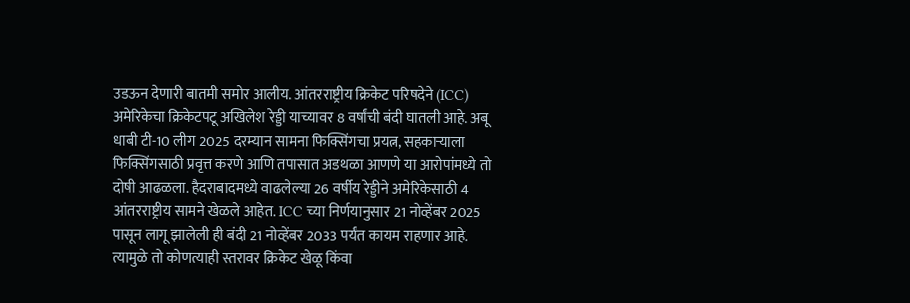उडऊन देणारी बातमी समोर आलीय. आंतरराष्ट्रीय क्रिकेट परिषदेने (ICC) अमेरिकेचा क्रिकेटपटू अखिलेश रेड्डी याच्यावर 8 वर्षांची बंदी घातली आहे. अबू धाबी टी-10 लीग 2025 दरम्यान सामना फिक्सिंगचा प्रयत्न, सहकाऱ्याला फिक्सिंगसाठी प्रवृत्त करणे आणि तपासात अडथळा आणणे या आरोपांमध्ये तो दोषी आढळला. हैदराबादमध्ये वाढलेल्या 26 वर्षीय रेड्डीने अमेरिकेसाठी 4 आंतरराष्ट्रीय सामने खेळले आहेत. ICC च्या निर्णयानुसार 21 नोव्हेंबर 2025 पासून लागू झालेली ही बंदी 21 नोव्हेंबर 2033 पर्यंत कायम राहणार आहे. त्यामुळे तो कोणत्याही स्तरावर क्रिकेट खेळू किंवा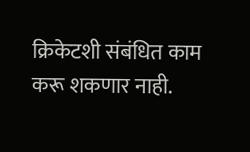क्रिकेटशी संबंधित काम करू शकणार नाही.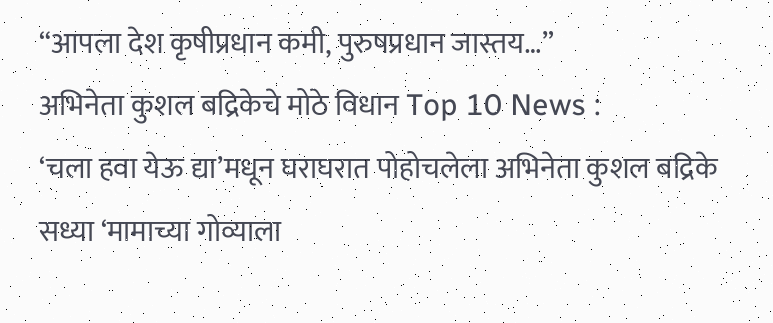“आपला देश कृषीप्रधान कमी, पुरुषप्रधान जास्तय…”
अभिनेता कुशल बद्रिकेचे मोठे विधान Top 10 News :
‘चला हवा येऊ द्या’मधून घराघरात पोहोचलेला अभिनेता कुशल बद्रिके सध्या ‘मामाच्या गोव्याला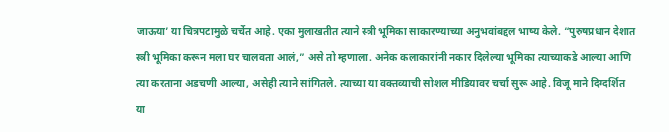जाऊया’ या चित्रपटामुळे चर्चेत आहे. एका मुलाखतीत त्याने स्त्री भूमिका साकारण्याच्या अनुभवांबद्दल भाष्य केले. “पुरुषप्रधान देशात स्त्री भूमिका करून मला घर चालवता आलं,” असे तो म्हणाला. अनेक कलाकारांनी नकार दिलेल्या भूमिका त्याच्याकडे आल्या आणि त्या करताना अडचणी आल्या, असेही त्याने सांगितले. त्याच्या या वक्तव्याची सोशल मीडियावर चर्चा सुरू आहे. विजू माने दिग्दर्शित या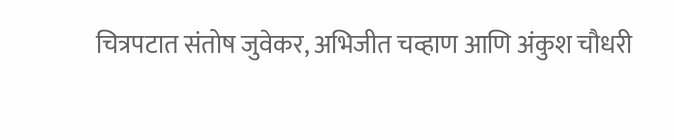चित्रपटात संतोष जुवेकर, अभिजीत चव्हाण आणि अंकुश चौधरी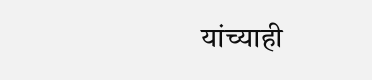यांच्याही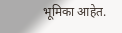भूमिका आहेत.